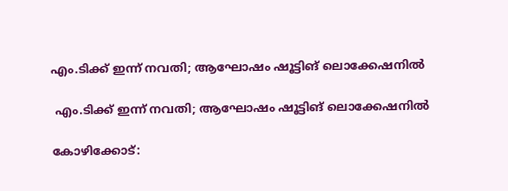എം.ടിക്ക് ഇന്ന് നവതി; ആഘോഷം ഷൂട്ടിങ് ലൊക്കേഷനില്‍

 എം.ടിക്ക് ഇന്ന് നവതി; ആഘോഷം ഷൂട്ടിങ് ലൊക്കേഷനില്‍

കോഴിക്കോട്: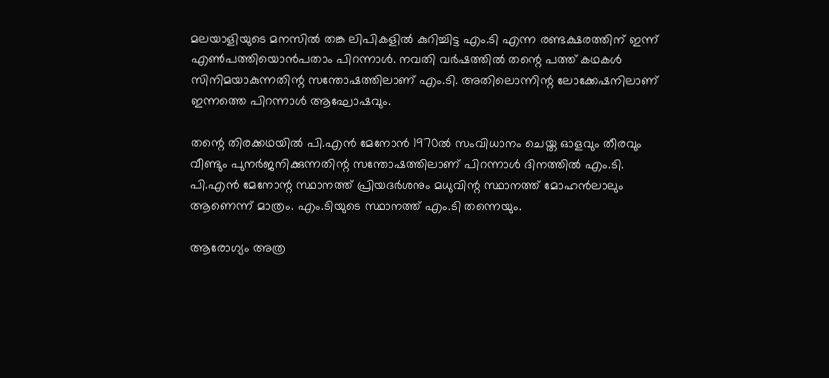മലയാളിയുടെ മനസില്‍ തങ്ക ലിപികളില്‍ കുറിച്ചിട്ട എം.ടി എന്ന രണ്ടക്ഷരത്തിന് ഇന്ന് എണ്‍പത്തിയൊന്‍പതാം പിറന്നാള്‍. നവതി വര്‍ഷത്തില്‍ തന്റെ പത്ത് കഥകള്‍ സിനിമയാകുന്നതിന്റ സന്തോഷത്തിലാണ് എം.ടി. അതിലൊന്നിന്റ ലോക്കേഷനിലാണ് ഇന്നത്തെ പിറന്നാള്‍ ആഘോഷവും.

തന്റെ തിരക്കഥയില്‍ പി.എന്‍ മേനോന്‍ 1970ല്‍ സംവിധാനം ചെയ്ത ഓളവും തീരവും വീണ്ടും പുനര്‍ജനിക്കുന്നതിന്റ സന്തോഷത്തിലാണ് പിറന്നാള്‍ ദിനത്തില്‍ എം.ടി. പി.എന്‍ മേനോന്റ സ്ഥാനത്ത് പ്രിയദര്‍ശനും മധുവിന്റ സ്ഥാനത്ത് മോഹന്‍ലാലും ആണെന്ന് മാത്രം. എം.ടിയുടെ സ്ഥാനത്ത് എം.ടി തന്നെയും.

ആരോഗ്യം അത്ര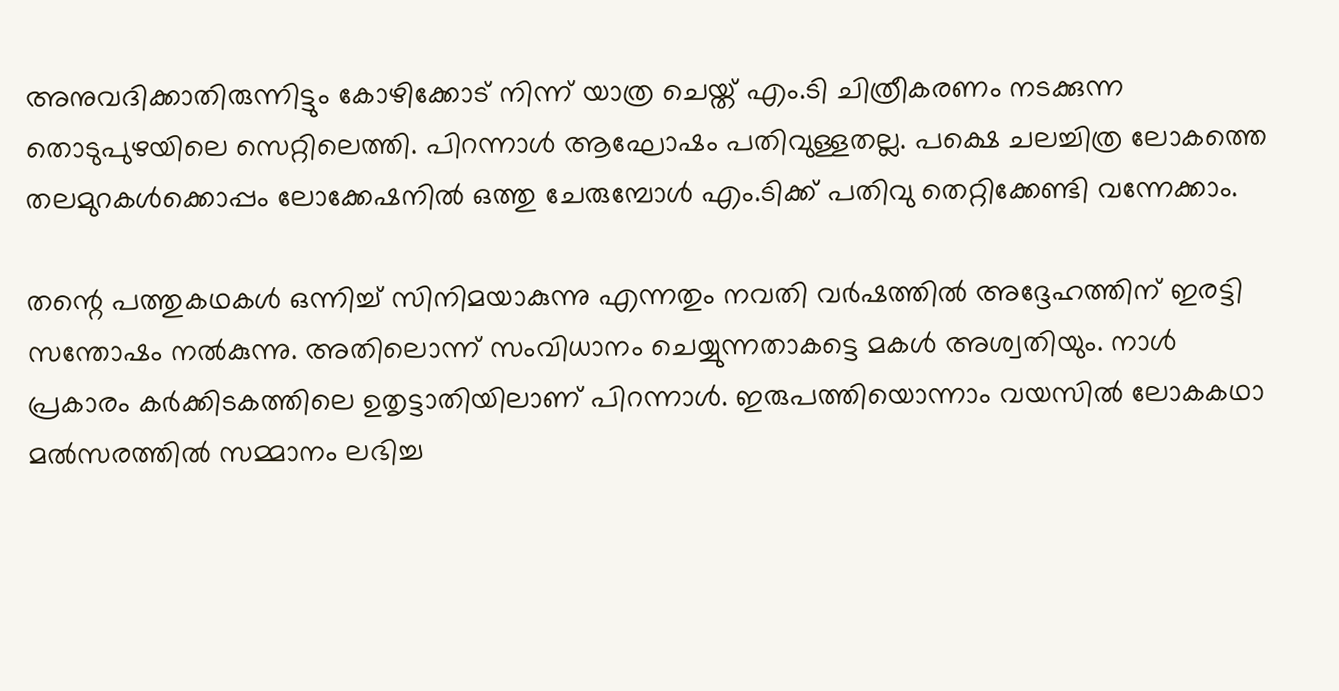അനുവദിക്കാതിരുന്നിട്ടും കോഴിക്കോട് നിന്ന് യാത്ര ചെയ്ത് എം.ടി ചിത്രീകരണം നടക്കുന്ന തൊടുപുഴയിലെ സെറ്റിലെത്തി. പിറന്നാള്‍ ആഘോഷം പതിവുള്ളതല്ല. പക്ഷെ ചലച്ചിത്ര ലോകത്തെ തലമുറകള്‍ക്കൊപ്പം ലോക്കേഷനില്‍ ഒത്തു ചേരുമ്പോള്‍ എം.ടിക്ക് പതിവു തെറ്റിക്കേണ്ടി വന്നേക്കാം.

തന്റെ പത്തുകഥകള്‍ ഒന്നിച്ച് സിനിമയാകുന്നു എന്നതും നവതി വര്‍ഷത്തില്‍ അദ്ദേഹത്തിന് ഇരട്ടി സന്തോഷം നല്‍കുന്നു. അതിലൊന്ന് സംവിധാനം ചെയ്യുന്നതാകട്ടെ മകള്‍ അശ്വതിയും. നാള്‍ പ്രകാരം കര്‍ക്കിടകത്തിലെ ഉതൃട്ടാതിയിലാണ് പിറന്നാള്‍. ഇരുപത്തിയൊന്നാം വയസില്‍ ലോകകഥാ മല്‍സരത്തില്‍ സമ്മാനം ലഭിച്ച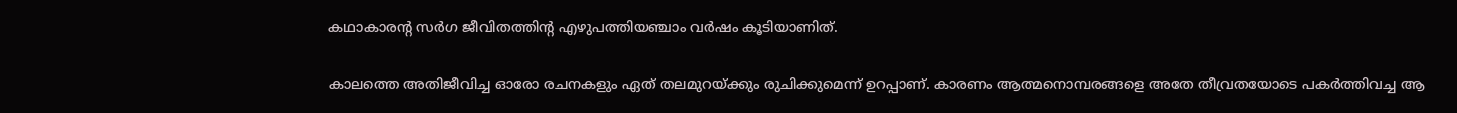കഥാകാരന്റ സര്‍ഗ ജീവിതത്തിന്റ എഴുപത്തിയഞ്ചാം വര്‍ഷം കൂടിയാണിത്.

കാലത്തെ അതിജീവിച്ച ഓരോ രചനകളും ഏത് തലമുറയ്ക്കും രുചിക്കുമെന്ന് ഉറപ്പാണ്. കാരണം ആത്മനൊമ്പരങ്ങളെ അതേ തീവ്രതയോടെ പകര്‍ത്തിവച്ച ആ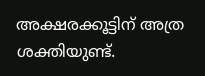അക്ഷരക്കൂട്ടിന് അത്ര ശക്തിയുണ്ട്.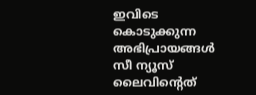ഇവിടെ കൊടുക്കുന്ന അഭിപ്രായങ്ങള്‍ സീ ന്യൂസ് ലൈവിന്റെത്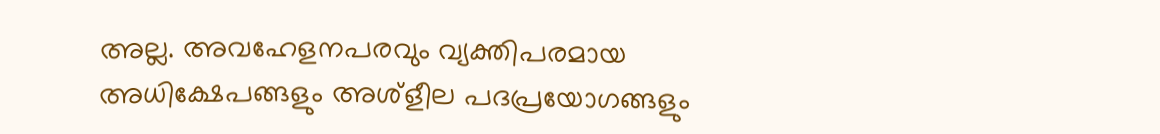അല്ല. അവഹേളനപരവും വ്യക്തിപരമായ അധിക്ഷേപങ്ങളും അശ്‌ളീല പദപ്രയോഗങ്ങളും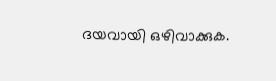ദയവായി ഒഴിവാക്കുക.